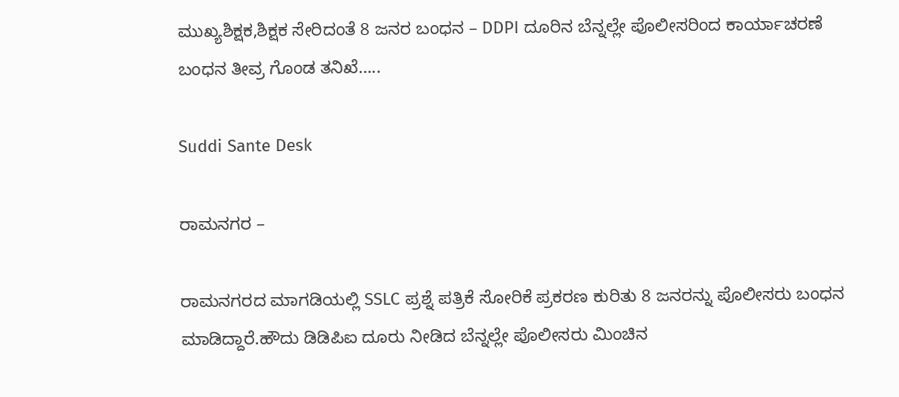ಮುಖ್ಯಶಿಕ್ಷಕ,ಶಿಕ್ಷಕ ಸೇರಿದಂತೆ 8 ಜನರ ಬಂಧನ – DDPI ದೂರಿನ ಬೆನ್ನಲ್ಲೇ ಪೊಲೀಸರಿಂದ ಕಾರ್ಯಾಚರಣೆ ಬಂಧನ ತೀವ್ರ ಗೊಂಡ ತನಿಖೆ…..

Suddi Sante Desk

ರಾಮನಗರ –

ರಾಮನಗರದ ಮಾಗಡಿಯಲ್ಲಿ SSLC ಪ್ರಶ್ನೆ ಪತ್ರಿಕೆ ಸೋರಿಕೆ ಪ್ರಕರಣ ಕುರಿತು 8 ಜನರನ್ನು ಪೊಲೀಸರು ಬಂಧನ ಮಾಡಿದ್ದಾರೆ.ಹೌದು ಡಿಡಿಪಿಐ ದೂರು ನೀಡಿದ ಬೆನ್ನಲ್ಲೇ ಪೊಲೀಸರು ಮಿಂಚಿನ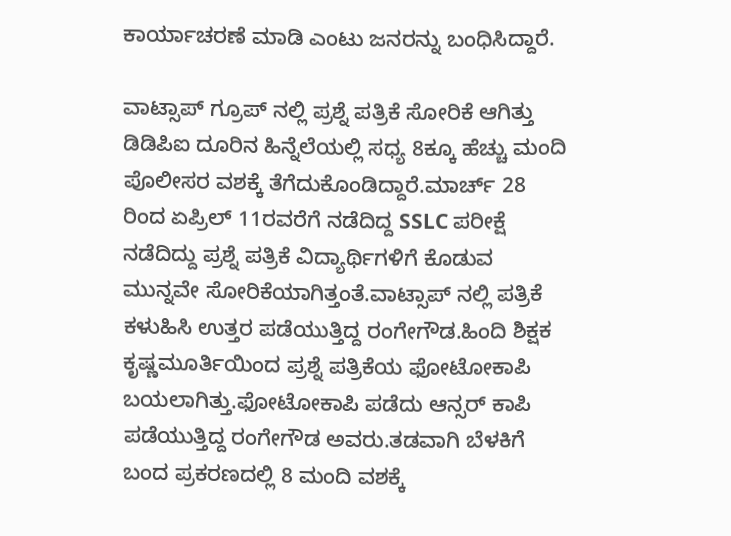ಕಾರ್ಯಾಚರಣೆ ಮಾಡಿ ಎಂಟು ಜನರನ್ನು ಬಂಧಿಸಿದ್ದಾರೆ.

ವಾಟ್ಸಾಪ್ ಗ್ರೂಪ್ ನಲ್ಲಿ ಪ್ರಶ್ನೆ ಪತ್ರಿಕೆ ಸೋರಿಕೆ ಆಗಿತ್ತು ಡಿಡಿಪಿಐ ದೂರಿನ ಹಿನ್ನೆಲೆಯಲ್ಲಿ ಸಧ್ಯ 8ಕ್ಕೂ ಹೆಚ್ಚು ಮಂದಿ ಪೊಲೀಸರ ವಶಕ್ಕೆ ತೆಗೆದುಕೊಂಡಿದ್ದಾರೆ.ಮಾರ್ಚ್ 28 ರಿಂದ ಏಪ್ರಿಲ್ 11ರವರೆಗೆ ನಡೆದಿದ್ದ SSLC ಪರೀಕ್ಷೆ ನಡೆದಿದ್ದು ಪ್ರಶ್ನೆ ಪತ್ರಿಕೆ ವಿದ್ಯಾರ್ಥಿಗಳಿಗೆ ಕೊಡುವ ಮುನ್ನವೇ ಸೋರಿಕೆಯಾಗಿತ್ತಂತೆ.ವಾಟ್ಸಾಪ್ ನಲ್ಲಿ ಪತ್ರಿಕೆ ಕಳುಹಿಸಿ ಉತ್ತರ ಪಡೆಯುತ್ತಿದ್ದ ರಂಗೇಗೌಡ.ಹಿಂದಿ ಶಿಕ್ಷಕ ಕೃಷ್ಣಮೂರ್ತಿಯಿಂದ ಪ್ರಶ್ನೆ ಪತ್ರಿಕೆಯ ಫೋಟೋಕಾಪಿ ಬಯಲಾಗಿತ್ತು.ಫೋಟೋಕಾಪಿ ಪಡೆದು ಆನ್ಸರ್ ಕಾಪಿ ಪಡೆಯುತ್ತಿದ್ದ ರಂಗೇಗೌಡ ಅವರು‌‌.ತಡವಾಗಿ ಬೆಳಕಿಗೆ ಬಂದ ಪ್ರಕರಣದಲ್ಲಿ 8 ಮಂದಿ ವಶಕ್ಕೆ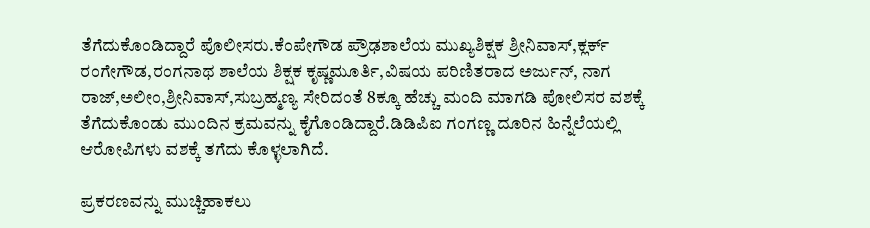ತೆಗೆದುಕೊಂಡಿದ್ದಾರೆ ಪೊಲೀಸರು.ಕೆಂಪೇಗೌಡ ಪ್ರೌಢಶಾಲೆಯ ಮುಖ್ಯಶಿಕ್ಷಕ ಶ್ರೀನಿವಾಸ್,ಕ್ಲರ್ಕ್ ರಂಗೇಗೌಡ,ರಂಗನಾಥ ಶಾಲೆಯ ಶಿಕ್ಷಕ ಕೃಷ್ಣಮೂರ್ತಿ,ವಿಷಯ ಪರಿಣಿತರಾದ ಅರ್ಜುನ್, ನಾಗ ರಾಜ್,ಅಲೀಂ,ಶ್ರೀನಿವಾಸ್,ಸುಬ್ರಹ್ಮಣ್ಯ ಸೇರಿದಂತೆ 8ಕ್ಕೂ ಹೆಚ್ಚು ಮಂದಿ ಮಾಗಡಿ ಪೋಲಿಸರ ವಶಕ್ಕೆ ತೆಗೆದುಕೊಂಡು ಮುಂದಿನ ಕ್ರಮವನ್ನು ಕೈಗೊಂಡಿದ್ದಾರೆ.ಡಿಡಿಪಿಐ ಗಂಗಣ್ಣ ದೂರಿನ ಹಿನ್ನೆಲೆಯಲ್ಲಿ ಆರೋಪಿಗಳು ವಶಕ್ಕೆ ತಗೆದು ಕೊಳ್ಳಲಾಗಿದೆ‌‌.

ಪ್ರಕರಣವನ್ನು ಮುಚ್ಚಿಹಾಕಲು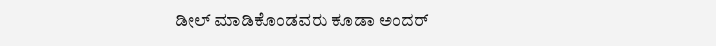ಡೀಲ್ ಮಾಡಿಕೊಂಡವರು ಕೂಡಾ ಅಂದರ್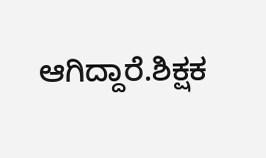ಆಗಿದ್ದಾರೆ.ಶಿಕ್ಷಕ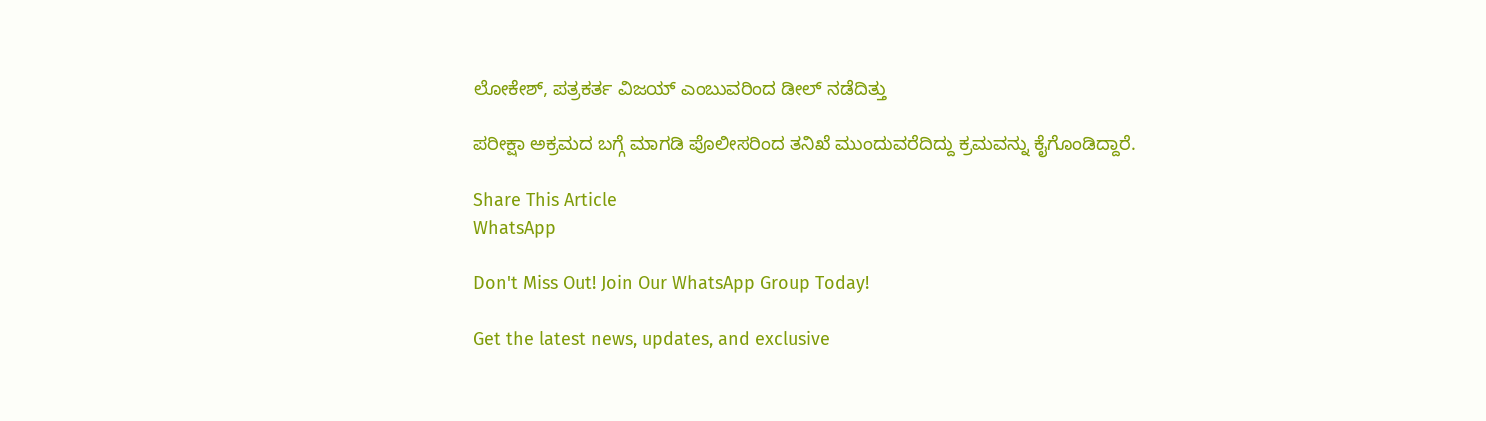ಲೋಕೇಶ್, ಪತ್ರಕರ್ತ ವಿಜಯ್ ಎಂಬುವರಿಂದ ಡೀಲ್ ನಡೆದಿತ್ತು

ಪರೀಕ್ಷಾ ಅಕ್ರಮದ ಬಗ್ಗೆ ಮಾಗಡಿ ಪೊಲೀಸರಿಂದ ತನಿಖೆ ಮುಂದುವರೆದಿದ್ದು ಕ್ರಮವನ್ನು ಕೈಗೊಂಡಿದ್ದಾರೆ.

Share This Article
WhatsApp

Don't Miss Out! Join Our WhatsApp Group Today!

Get the latest news, updates, and exclusive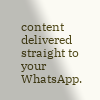content delivered straight to your WhatsApp.